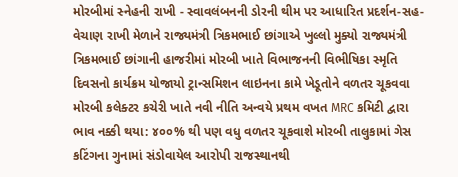મોરબીમાં સ્નેહની રાખી - સ્વાવલંબનની ડોરની થીમ પર આધારિત પ્રદર્શન-સહ-વેચાણ રાખી મેળાને રાજ્યમંત્રી ત્રિકમભાઈ છાંગાએ ખુલ્લો મુક્યો રાજ્યમંત્રી ત્રિકમભાઈ છાંગાની હાજરીમાં મોરબી ખાતે વિભાજનની વિભીષિકા સ્મૃતિ દિવસનો કાર્યક્રમ યોજાયો ટ્રાન્સમિશન લાઇનના કામે ખેડૂતોને વળતર ચૂકવવા મોરબી કલેક્ટર કચેરી ખાતે નવી નીતિ અન્વયે પ્રથમ વખત MRC કમિટી દ્વારા ભાવ નક્કી થયા: ૪૦૦% થી પણ વધુ વળતર ચૂકવાશે મોરબી તાલુકામાં ગેસ કટિંગના ગુનામાં સંડોવાયેલ આરોપી રાજસ્થાનથી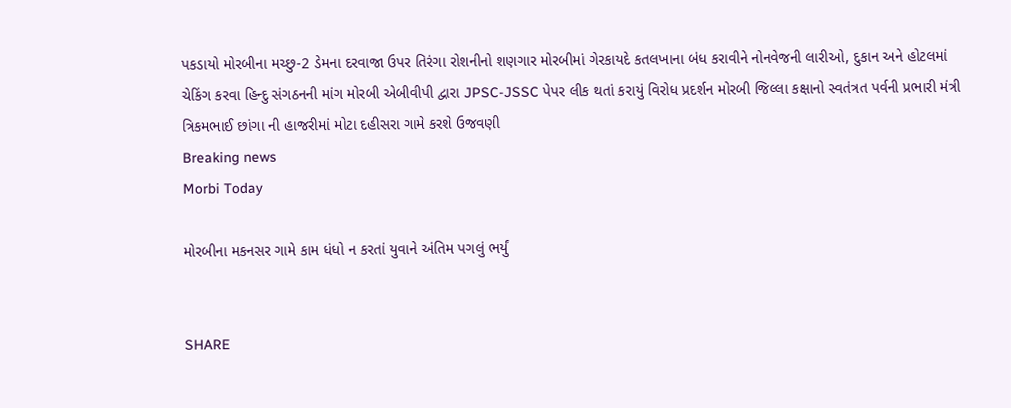પકડાયો મોરબીના મચ્છુ-2 ડેમના દરવાજા ઉપર તિરંગા રોશનીનો શણગાર મોરબીમાં ગેરકાયદે કતલખાના બંધ કરાવીને નોનવેજની લારીઓ, દુકાન અને હોટલમાં ચેકિંગ કરવા હિન્દુ સંગઠનની માંગ મોરબી એબીવીપી દ્વારા JPSC-JSSC પેપર લીક થતાં કરાયું વિરોધ પ્રદર્શન મોરબી જિલ્લા કક્ષાનો સ્વતંત્રત પર્વની પ્રભારી મંત્રી ત્રિકમભાઈ છાંગા ની હાજરીમાં મોટા દહીસરા ગામે કરશે ઉજવણી
Breaking news
Morbi Today

મોરબીના મકનસર ગામે કામ ધંધો ન કરતાં યુવાને અંતિમ પગલું ભર્યું


SHARE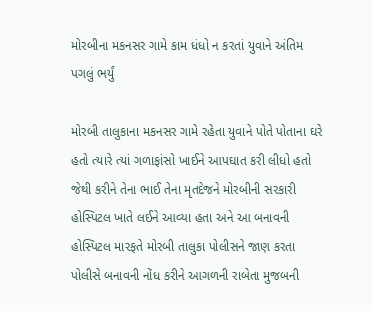મોરબીના મકનસર ગામે કામ ધંધો ન કરતાં યુવાને અંતિમ પગલું ભર્યું

મોરબી તાલુકાના મકનસર ગામે રહેતા યુવાને પોતે પોતાના ઘરે હતો ત્યારે ત્યાં ગળાફાંસો ખાઈને આપઘાત કરી લીધો હતો જેથી કરીને તેના ભાઈ તેના મૃતદેજને મોરબીની સરકારી હોસ્પિટલ ખાતે લઈને આવ્યા હતા અને આ બનાવની હોસ્પિટલ મારફતે મોરબી તાલુકા પોલીસને જાણ કરતા પોલીસે બનાવની નોંધ કરીને આગળની રાબેતા મુજબની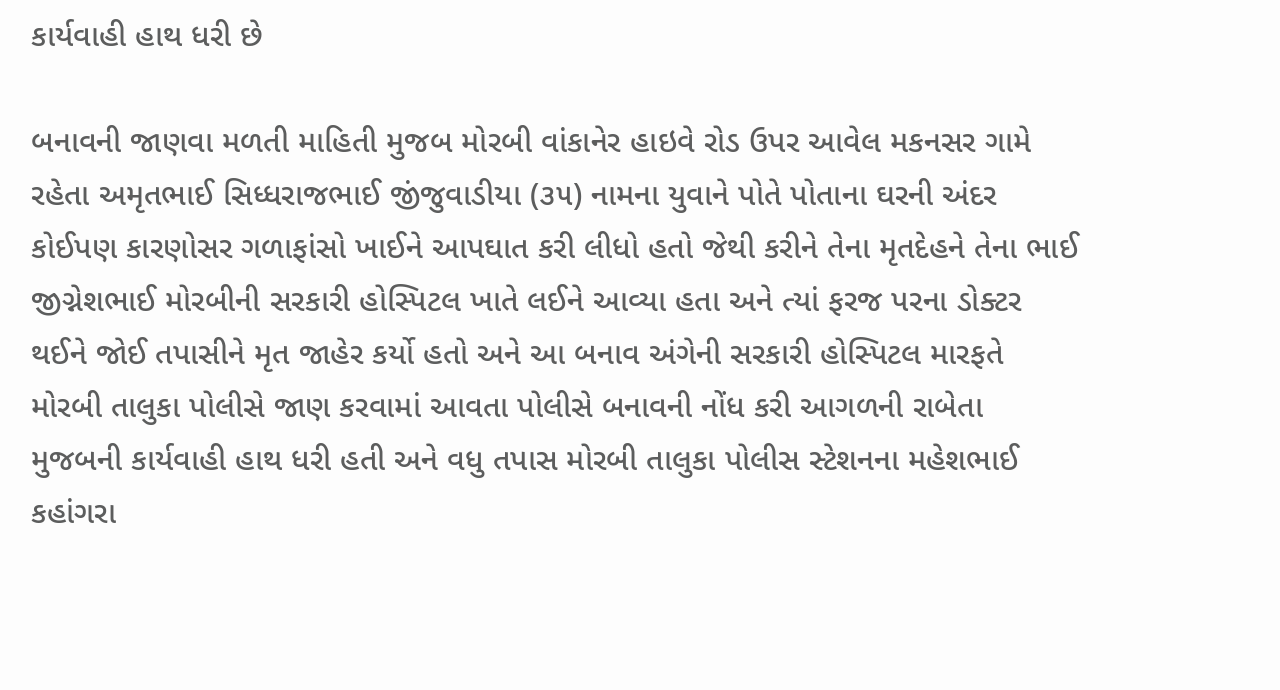કાર્યવાહી હાથ ધરી છે

બનાવની જાણવા મળતી માહિતી મુજબ મોરબી વાંકાનેર હાઇવે રોડ ઉપર આવેલ મકનસર ગામે રહેતા અમૃતભાઈ સિધ્ધરાજભાઈ જીંજુવાડીયા (૩૫) નામના યુવાને પોતે પોતાના ઘરની અંદર કોઈપણ કારણોસર ગળાફાંસો ખાઈને આપઘાત કરી લીધો હતો જેથી કરીને તેના મૃતદેહને તેના ભાઈ જીગ્નેશભાઈ મોરબીની સરકારી હોસ્પિટલ ખાતે લઈને આવ્યા હતા અને ત્યાં ફરજ પરના ડોક્ટર થઈને જોઈ તપાસીને મૃત જાહેર કર્યો હતો અને આ બનાવ અંગેની સરકારી હોસ્પિટલ મારફતે મોરબી તાલુકા પોલીસે જાણ કરવામાં આવતા પોલીસે બનાવની નોંધ કરી આગળની રાબેતા મુજબની કાર્યવાહી હાથ ધરી હતી અને વધુ તપાસ મોરબી તાલુકા પોલીસ સ્ટેશનના મહેશભાઈ કહાંગરા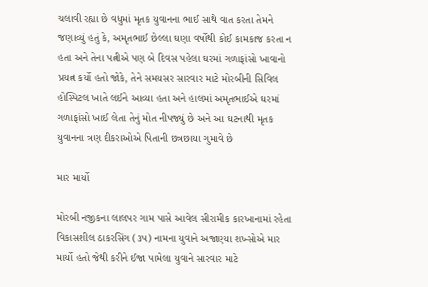ચલાવી રહ્યા છે વધુમાં મૃતક યુવાનના ભાઈ સાથે વાત કરતા તેમને જણાવ્યું હતું કે, અમૃતભાઈ છેલ્લા ઘણા વર્ષોથી કોઈ કામકાજ કરતા ન હતા અને તેના પત્નીએ પણ બે દિવસ પહેલા ઘરમાં ગળાફાંસો ખાવાનો પ્રયત્ન કર્યો હતો જોકે, તેને સમયસર સારવાર માટે મોરબીની સિવિલ હોસ્પિટલ ખાતે લઈને આવ્યા હતા અને હાલમાં અમૃતભાઈએ ઘરમાં ગળાફાંસો ખાઈ લેતા તેનું મોત નીપજ્યું છે અને આ ઘટનાથી મૃતક યુવાનના ત્રણ દીકરાઓએ પિતાની છત્રછાયા ગુમાવે છે

માર માર્યો

મોરબી નજીકના લાલપર ગામ પાસે આવેલ સીરામીક કારખાનામાં રહેતા વિકાસશીલ ઠાકરસિંગ (૩૫) નામના યુવાને અજાણ્યા શખ્સોએ માર માર્યો હતો જેથી કરીને ઈજા પામેલા યુવાને સારવાર માટે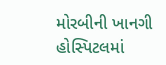મોરબીની ખાનગી હોસ્પિટલમાં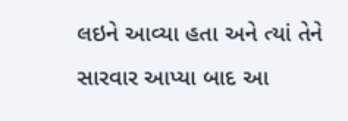લઇને આવ્યા હતા અને ત્યાં તેને સારવાર આપ્યા બાદ આ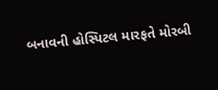બનાવની હોસ્પિટલ મારફતે મોરબી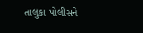તાલુકા પોલીસને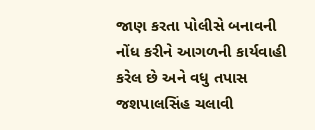જાણ કરતા પોલીસે બનાવની નોંધ કરીને આગળની કાર્યવાહી કરેલ છે અને વધુ તપાસ જશપાલસિંહ ચલાવી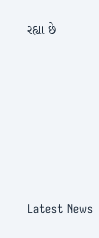રહ્યા છે






Latest News